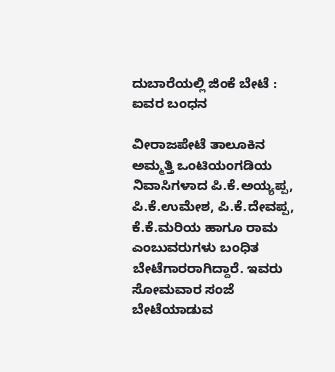ದುಬಾರೆಯಲ್ಲಿ ಜಿಂಕೆ ಬೇಟೆ : ಐವರ ಬಂಧನ

ವೀರಾಜಪೇಟೆ ತಾಲೂಕಿನ ಅಮ್ಮತ್ತಿ ಒಂಟಿಯಂಗಡಿಯ ನಿವಾಸಿಗಳಾದ ಪಿ.ಕೆ.ಅಯ್ಯಪ್ಪ, ಪಿ.ಕೆ.ಉಮೇಶ, ಪಿ.ಕೆ.ದೇವಪ್ಪ, ಕೆ.ಕೆ.ಮರಿಯ ಹಾಗೂ ರಾಮ ಎಂಬುವರುಗಳು ಬಂಧಿತ ಬೇಟೆಗಾರರಾಗಿದ್ದಾರೆ. ಇವರು ಸೋಮವಾರ ಸಂಜೆ ಬೇಟೆಯಾಡುವ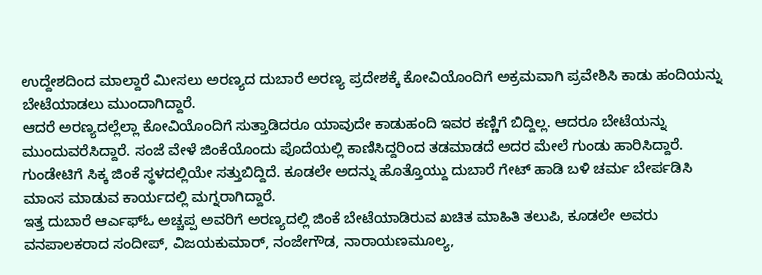ಉದ್ದೇಶದಿಂದ ಮಾಲ್ದಾರೆ ಮೀಸಲು ಅರಣ್ಯದ ದುಬಾರೆ ಅರಣ್ಯ ಪ್ರದೇಶಕ್ಕೆ ಕೋವಿಯೊಂದಿಗೆ ಅಕ್ರಮವಾಗಿ ಪ್ರವೇಶಿಸಿ ಕಾಡು ಹಂದಿಯನ್ನು ಬೇಟೆಯಾಡಲು ಮುಂದಾಗಿದ್ದಾರೆ.
ಆದರೆ ಅರಣ್ಯದಲ್ಲೆಲ್ಲಾ ಕೋವಿಯೊಂದಿಗೆ ಸುತ್ತಾಡಿದರೂ ಯಾವುದೇ ಕಾಡುಹಂದಿ ಇವರ ಕಣ್ಣಿಗೆ ಬಿದ್ದಿಲ್ಲ. ಆದರೂ ಬೇಟೆಯನ್ನು ಮುಂದುವರೆಸಿದ್ದಾರೆ. ಸಂಜೆ ವೇಳೆ ಜಿಂಕೆಯೊಂದು ಪೊದೆಯಲ್ಲಿ ಕಾಣಿಸಿದ್ದರಿಂದ ತಡಮಾಡದೆ ಅದರ ಮೇಲೆ ಗುಂಡು ಹಾರಿಸಿದ್ದಾರೆ. ಗುಂಡೇಟಿಗೆ ಸಿಕ್ಕ ಜಿಂಕೆ ಸ್ಥಳದಲ್ಲಿಯೇ ಸತ್ತುಬಿದ್ದಿದೆ. ಕೂಡಲೇ ಅದನ್ನು ಹೊತ್ತೊಯ್ದು ದುಬಾರೆ ಗೇಟ್ ಹಾಡಿ ಬಳಿ ಚರ್ಮ ಬೇರ್ಪಡಿಸಿ ಮಾಂಸ ಮಾಡುವ ಕಾರ್ಯದಲ್ಲಿ ಮಗ್ನರಾಗಿದ್ದಾರೆ.
ಇತ್ತ ದುಬಾರೆ ಆರ್ಎಫ್ಓ ಅಚ್ಚಪ್ಪ ಅವರಿಗೆ ಅರಣ್ಯದಲ್ಲಿ ಜಿಂಕೆ ಬೇಟೆಯಾಡಿರುವ ಖಚಿತ ಮಾಹಿತಿ ತಲುಪಿ, ಕೂಡಲೇ ಅವರು ವನಪಾಲಕರಾದ ಸಂದೀಪ್, ವಿಜಯಕುಮಾರ್, ನಂಜೇಗೌಡ, ನಾರಾಯಣಮೂಲ್ಯ,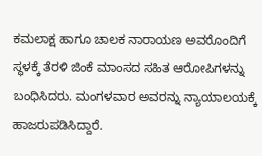ಕಮಲಾಕ್ಷ ಹಾಗೂ ಚಾಲಕ ನಾರಾಯಣ ಅವರೊಂದಿಗೆ ಸ್ಥಳಕ್ಕೆ ತೆರಳಿ ಜಿಂಕೆ ಮಾಂಸದ ಸಹಿತ ಆರೋಪಿಗಳನ್ನು ಬಂಧಿಸಿದರು. ಮಂಗಳವಾರ ಅವರನ್ನು ನ್ಯಾಯಾಲಯಕ್ಕೆ ಹಾಜರುಪಡಿಸಿದ್ದಾರೆ.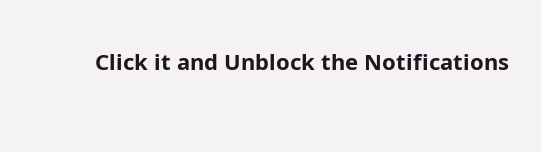Click it and Unblock the Notifications